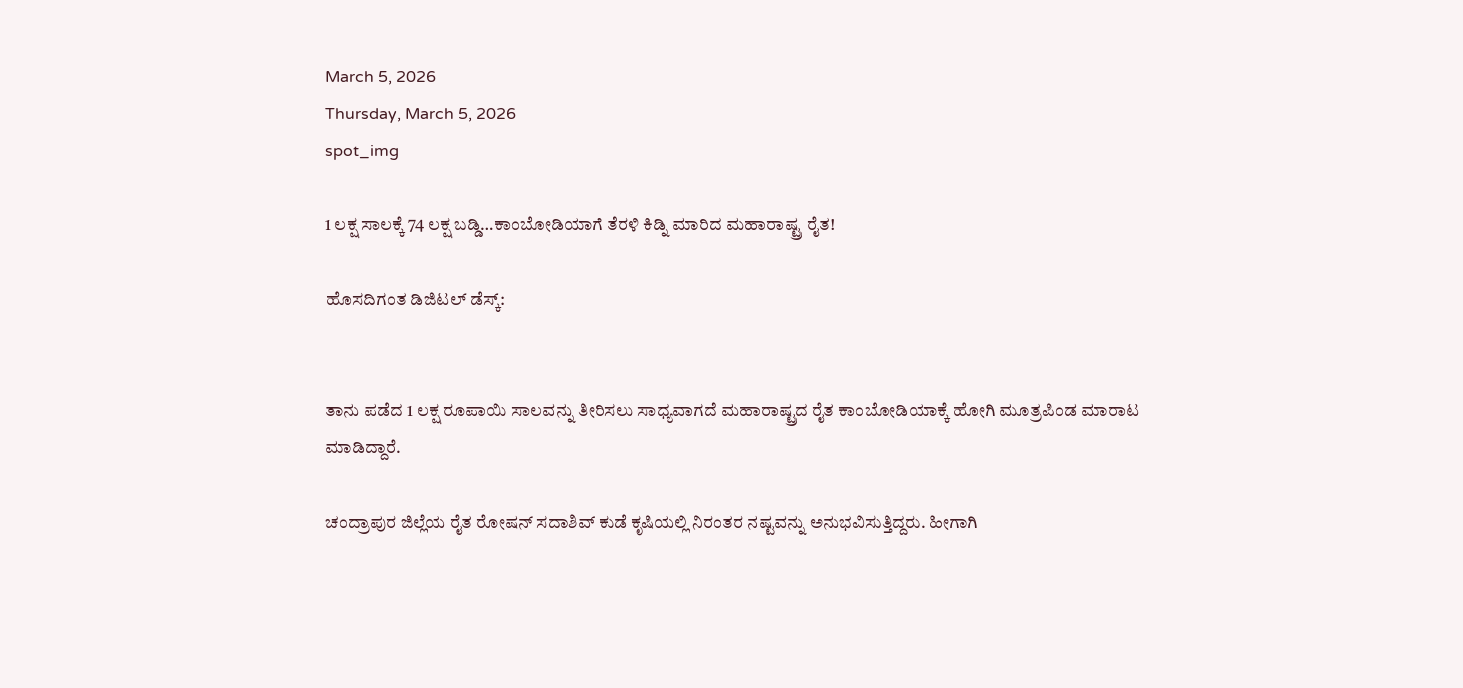March 5, 2026
Thursday, March 5, 2026
spot_img

1 ಲಕ್ಷ ಸಾಲಕ್ಕೆ 74 ಲಕ್ಷ ಬಡ್ಡಿ…ಕಾಂಬೋಡಿಯಾಗೆ ತೆರಳಿ ಕಿಡ್ನಿ ಮಾರಿದ ಮಹಾರಾಷ್ಟ್ರ ರೈತ!

ಹೊಸದಿಗಂತ ಡಿಜಿಟಲ್ ಡೆಸ್ಕ್:


ತಾನು ಪಡೆದ 1 ಲಕ್ಷ ರೂಪಾಯಿ ಸಾಲವನ್ನು ತೀರಿಸಲು ಸಾಧ್ಯವಾಗದೆ ಮಹಾರಾಷ್ಟ್ರದ ರೈತ ಕಾಂಬೋಡಿಯಾಕ್ಕೆ ಹೋಗಿ ಮೂತ್ರಪಿಂಡ ಮಾರಾಟ ಮಾಡಿದ್ದಾರೆ.

ಚಂದ್ರಾಪುರ ಜಿಲ್ಲೆಯ ರೈತ ರೋಷನ್ ಸದಾಶಿವ್ ಕುಡೆ ಕೃಷಿಯಲ್ಲಿ ನಿರಂತರ ನಷ್ಟವನ್ನು ಅನುಭವಿಸುತ್ತಿದ್ದರು. ಹೀಗಾಗಿ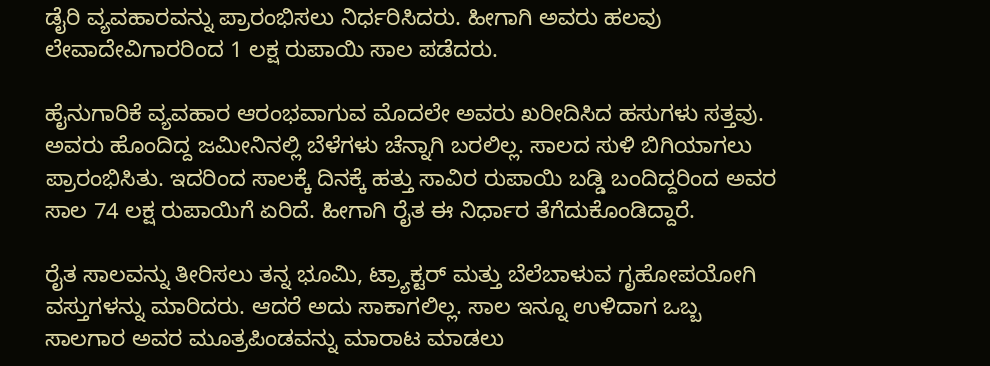ಡೈರಿ ವ್ಯವಹಾರವನ್ನು ಪ್ರಾರಂಭಿಸಲು ನಿರ್ಧರಿಸಿದರು. ಹೀಗಾಗಿ ಅವರು ಹಲವು ಲೇವಾದೇವಿಗಾರರಿಂದ 1 ಲಕ್ಷ ರುಪಾಯಿ ಸಾಲ ಪಡೆದರು.

ಹೈನುಗಾರಿಕೆ ವ್ಯವಹಾರ ಆರಂಭವಾಗುವ ಮೊದಲೇ ಅವರು ಖರೀದಿಸಿದ ಹಸುಗಳು ಸತ್ತವು. ಅವರು ಹೊಂದಿದ್ದ ಜಮೀನಿನಲ್ಲಿ ಬೆಳೆಗಳು ಚೆನ್ನಾಗಿ ಬರಲಿಲ್ಲ. ಸಾಲದ ಸುಳಿ ಬಿಗಿಯಾಗಲು ಪ್ರಾರಂಭಿಸಿತು. ಇದರಿಂದ ಸಾಲಕ್ಕೆ ದಿನಕ್ಕೆ ಹತ್ತು ಸಾವಿರ ರುಪಾಯಿ ಬಡ್ಡಿ ಬಂದಿದ್ದರಿಂದ ಅವರ ಸಾಲ 74 ಲಕ್ಷ ರುಪಾಯಿಗೆ ಏರಿದೆ. ಹೀಗಾಗಿ ರೈತ ಈ ನಿರ್ಧಾರ ತೆಗೆದುಕೊಂಡಿದ್ದಾರೆ.

ರೈತ ಸಾಲವನ್ನು ತೀರಿಸಲು ತನ್ನ ಭೂಮಿ, ಟ್ರ್ಯಾಕ್ಟರ್ ಮತ್ತು ಬೆಲೆಬಾಳುವ ಗೃಹೋಪಯೋಗಿ ವಸ್ತುಗಳನ್ನು ಮಾರಿದರು. ಆದರೆ ಅದು ಸಾಕಾಗಲಿಲ್ಲ. ಸಾಲ ಇನ್ನೂ ಉಳಿದಾಗ ಒಬ್ಬ ಸಾಲಗಾರ ಅವರ ಮೂತ್ರಪಿಂಡವನ್ನು ಮಾರಾಟ ಮಾಡಲು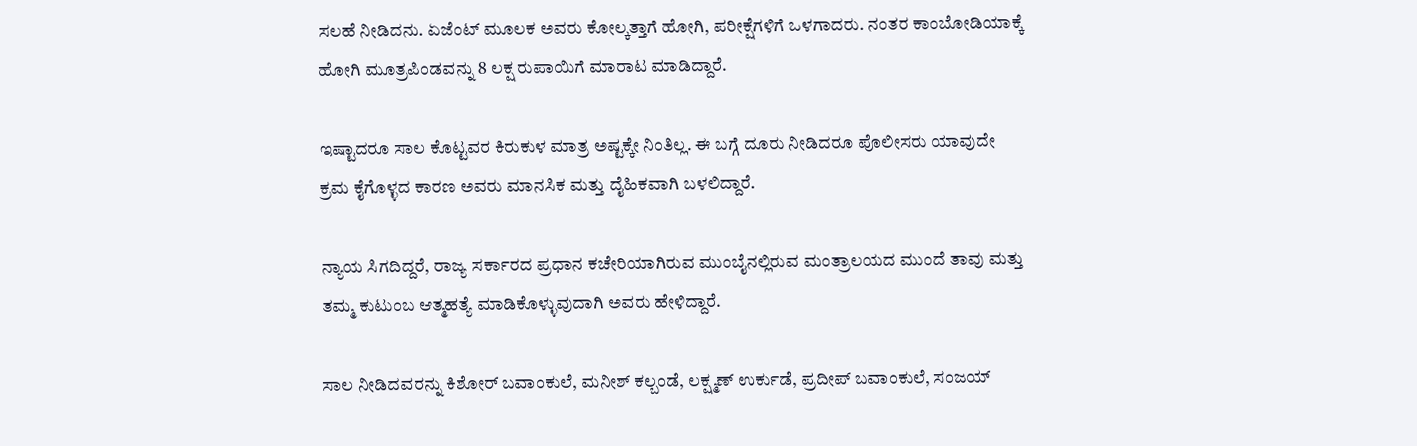ಸಲಹೆ ನೀಡಿದನು. ಏಜೆಂಟ್ ಮೂಲಕ ಅವರು ಕೋಲ್ಕತ್ತಾಗೆ ಹೋಗಿ, ಪರೀಕ್ಷೆಗಳಿಗೆ ಒಳಗಾದರು. ನಂತರ ಕಾಂಬೋಡಿಯಾಕ್ಕೆ ಹೋಗಿ ಮೂತ್ರಪಿಂಡವನ್ನು 8 ಲಕ್ಷ ರುಪಾಯಿಗೆ ಮಾರಾಟ ಮಾಡಿದ್ದಾರೆ.

ಇಷ್ಟಾದರೂ ಸಾಲ ಕೊಟ್ಟವರ ಕಿರುಕುಳ ಮಾತ್ರ ಅಷ್ಟಕ್ಕೇ ನಿಂತಿಲ್ಲ. ಈ ಬಗ್ಗೆ ದೂರು ನೀಡಿದರೂ ಪೊಲೀಸರು ಯಾವುದೇ ಕ್ರಮ ಕೈಗೊಳ್ಳದ ಕಾರಣ ಅವರು ಮಾನಸಿಕ ಮತ್ತು ದೈಹಿಕವಾಗಿ ಬಳಲಿದ್ದಾರೆ.

ನ್ಯಾಯ ಸಿಗದಿದ್ದರೆ, ರಾಜ್ಯ ಸರ್ಕಾರದ ಪ್ರಧಾನ ಕಚೇರಿಯಾಗಿರುವ ಮುಂಬೈನಲ್ಲಿರುವ ಮಂತ್ರಾಲಯದ ಮುಂದೆ ತಾವು ಮತ್ತು ತಮ್ಮ ಕುಟುಂಬ ಆತ್ಮಹತ್ಯೆ ಮಾಡಿಕೊಳ್ಳುವುದಾಗಿ ಅವರು ಹೇಳಿದ್ದಾರೆ.

ಸಾಲ ನೀಡಿದವರನ್ನು ಕಿಶೋರ್ ಬವಾಂಕುಲೆ, ಮನೀಶ್ ಕಲ್ಬಂಡೆ, ಲಕ್ಷ್ಮಣ್ ಉರ್ಕುಡೆ, ಪ್ರದೀಪ್ ಬವಾಂಕುಲೆ, ಸಂಜಯ್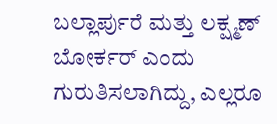ಬಲ್ಲಾರ್ಪುರೆ ಮತ್ತು ಲಕ್ಷ್ಮಣ್ ಬೋರ್ಕರ್ ಎಂದು ಗುರುತಿಸಲಾಗಿದ್ದು, ಎಲ್ಲರೂ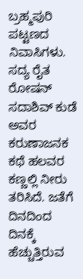ಬ್ರಹ್ಮಪುರಿ ಪಟ್ಟಣದ ನಿವಾಸಿಗಳು. ಸದ್ಯ ರೈತ ರೋಷನ್ ಸದಾಶಿವ್ ಕುಡೆ ಅವರ ಕರುಣಾಜನಕ ಕಥೆ ಹಲವರ ಕಣ್ಣಲ್ಲಿ ನೀರು ತರಿಸಿದೆ. ಜತೆಗೆ ದಿನದಿಂದ ದಿನಕ್ಕೆ ಹೆಚ್ಚುತ್ತಿರುವ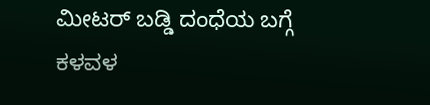ಮೀಟರ್‌ ಬಡ್ಡಿ ದಂಧೆಯ ಬಗ್ಗೆ ಕಳವಳ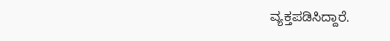ವ್ಯಕ್ತಪಡಿಸಿದ್ದಾರೆ.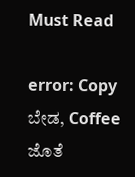Must Read

error: Copy ಬೇಡ, Coffee ಜೊತೆ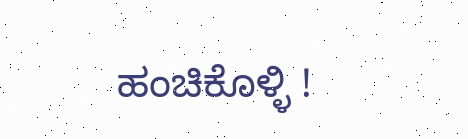ಹಂಚಿಕೊಳ್ಳಿ !